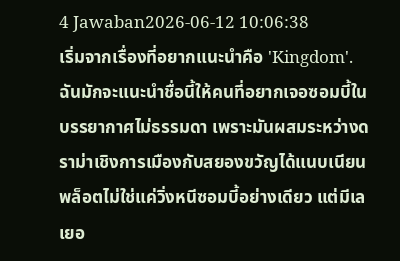4 Jawaban2026-06-12 10:06:38
เริ่มจากเรื่องที่อยากแนะนำคือ 'Kingdom'.
ฉันมักจะแนะนำชื่อนี้ให้คนที่อยากเจอซอมบี้ในบรรยากาศไม่ธรรมดา เพราะมันผสมระหว่างดราม่าเชิงการเมืองกับสยองขวัญได้แนบเนียน พล็อตไม่ใช่แค่วิ่งหนีซอมบี้อย่างเดียว แต่มีเลเยอ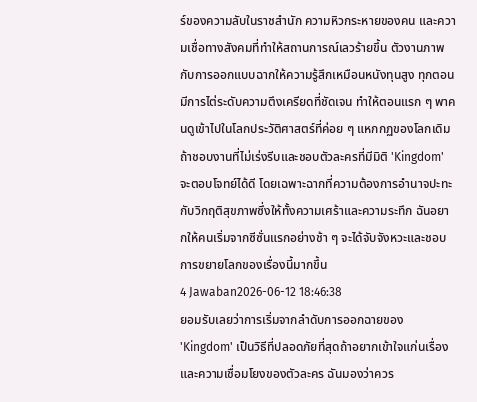ร์ของความลับในราชสำนัก ความหิวกระหายของคน และความเชื่อทางสังคมที่ทำให้สถานการณ์เลวร้ายขึ้น ตัวงานภาพกับการออกแบบฉากให้ความรู้สึกเหมือนหนังทุนสูง ทุกตอนมีการไต่ระดับความตึงเครียดที่ชัดเจน ทำให้ตอนแรก ๆ พาคนดูเข้าไปในโลกประวัติศาสตร์ที่ค่อย ๆ แหกกฏของโลกเดิม
ถ้าชอบงานที่ไม่เร่งรีบและชอบตัวละครที่มีมิติ 'Kingdom' จะตอบโจทย์ได้ดี โดยเฉพาะฉากที่ความต้องการอำนาจปะทะกับวิกฤติสุขภาพซึ่งให้ทั้งความเศร้าและความระทึก ฉันอยากให้คนเริ่มจากซีซั่นแรกอย่างช้า ๆ จะได้จับจังหวะและชอบการขยายโลกของเรื่องนี้มากขึ้น
4 Jawaban2026-06-12 18:46:38
ยอมรับเลยว่าการเริ่มจากลำดับการออกฉายของ 'Kingdom' เป็นวิธีที่ปลอดภัยที่สุดถ้าอยากเข้าใจแก่นเรื่องและความเชื่อมโยงของตัวละคร ฉันมองว่าควร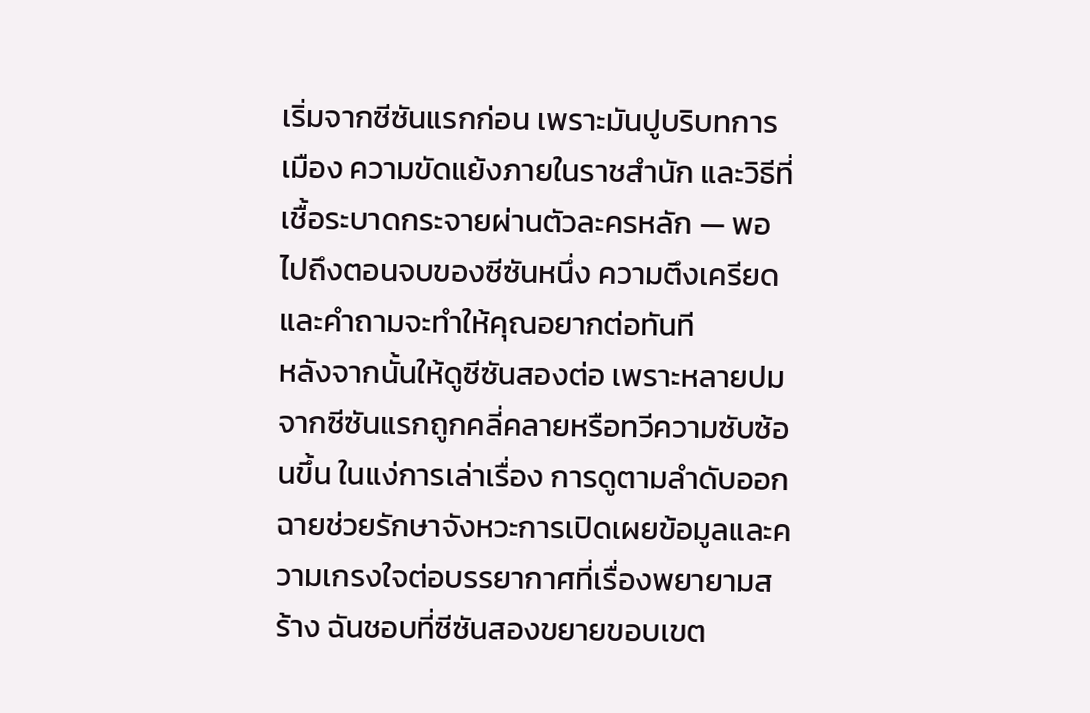เริ่มจากซีซันแรกก่อน เพราะมันปูบริบทการเมือง ความขัดแย้งภายในราชสำนัก และวิธีที่เชื้อระบาดกระจายผ่านตัวละครหลัก — พอไปถึงตอนจบของซีซันหนึ่ง ความตึงเครียดและคำถามจะทำให้คุณอยากต่อทันที
หลังจากนั้นให้ดูซีซันสองต่อ เพราะหลายปมจากซีซันแรกถูกคลี่คลายหรือทวีความซับซ้อนขึ้น ในแง่การเล่าเรื่อง การดูตามลำดับออกฉายช่วยรักษาจังหวะการเปิดเผยข้อมูลและความเกรงใจต่อบรรยากาศที่เรื่องพยายามสร้าง ฉันชอบที่ซีซันสองขยายขอบเขต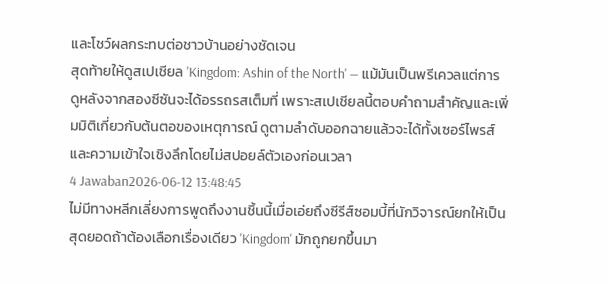และโชว์ผลกระทบต่อชาวบ้านอย่างชัดเจน
สุดท้ายให้ดูสเปเชียล 'Kingdom: Ashin of the North' — แม้มันเป็นพรีเควลแต่การดูหลังจากสองซีซันจะได้อรรถรสเต็มที่ เพราะสเปเชียลนี้ตอบคำถามสำคัญและเพิ่มมิติเกี่ยวกับต้นตอของเหตุการณ์ ดูตามลำดับออกฉายแล้วจะได้ทั้งเซอร์ไพรส์และความเข้าใจเชิงลึกโดยไม่สปอยล์ตัวเองก่อนเวลา
4 Jawaban2026-06-12 13:48:45
ไม่มีทางหลีกเลี่ยงการพูดถึงงานชิ้นนี้เมื่อเอ่ยถึงซีรีส์ซอมบี้ที่นักวิจารณ์ยกให้เป็นสุดยอดถ้าต้องเลือกเรื่องเดียว 'Kingdom' มักถูกยกขึ้นมา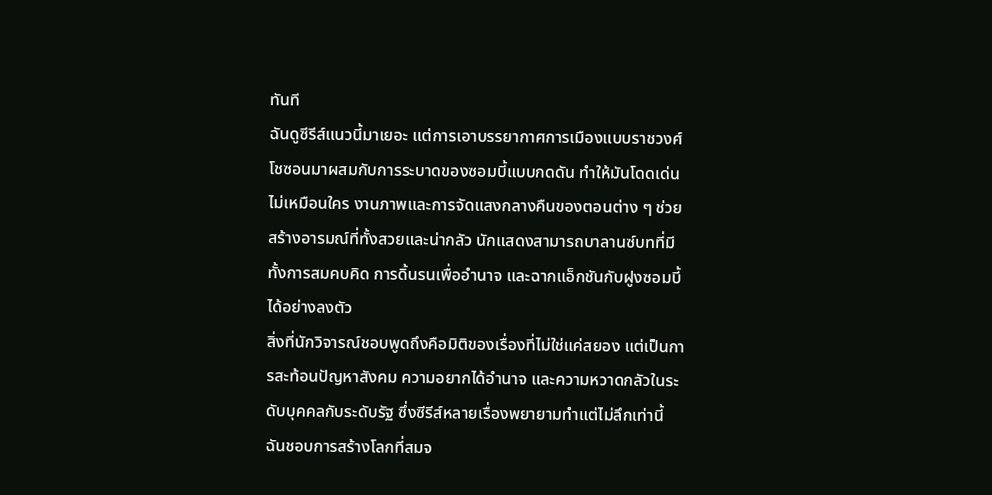ทันที
ฉันดูซีรีส์แนวนี้มาเยอะ แต่การเอาบรรยากาศการเมืองแบบราชวงศ์โชซอนมาผสมกับการระบาดของซอมบี้แบบกดดัน ทำให้มันโดดเด่นไม่เหมือนใคร งานภาพและการจัดแสงกลางคืนของตอนต่าง ๆ ช่วยสร้างอารมณ์ที่ทั้งสวยและน่ากลัว นักแสดงสามารถบาลานซ์บทที่มีทั้งการสมคบคิด การดิ้นรนเพื่ออำนาจ และฉากแอ็กชันกับฝูงซอมบี้ได้อย่างลงตัว
สิ่งที่นักวิจารณ์ชอบพูดถึงคือมิติของเรื่องที่ไม่ใช่แค่สยอง แต่เป็นการสะท้อนปัญหาสังคม ความอยากได้อำนาจ และความหวาดกลัวในระดับบุคคลกับระดับรัฐ ซึ่งซีรีส์หลายเรื่องพยายามทำแต่ไม่ลึกเท่านี้ ฉันชอบการสร้างโลกที่สมจ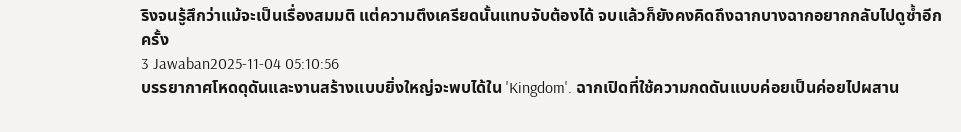ริงจนรู้สึกว่าแม้จะเป็นเรื่องสมมติ แต่ความตึงเครียดนั้นแทบจับต้องได้ จบแล้วก็ยังคงคิดถึงฉากบางฉากอยากกลับไปดูซ้ำอีกครั้ง
3 Jawaban2025-11-04 05:10:56
บรรยากาศโหดดุดันและงานสร้างแบบยิ่งใหญ่จะพบได้ใน 'Kingdom'. ฉากเปิดที่ใช้ความกดดันแบบค่อยเป็นค่อยไปผสาน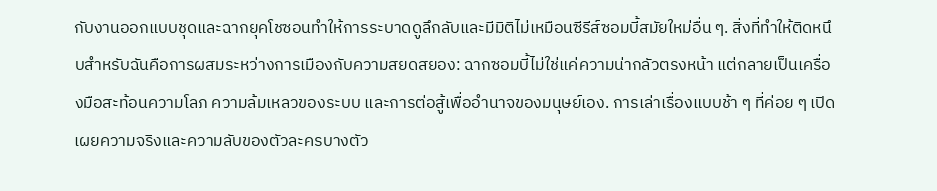กับงานออกแบบชุดและฉากยุคโชซอนทำให้การระบาดดูลึกลับและมีมิติไม่เหมือนซีรีส์ซอมบี้สมัยใหม่อื่น ๆ. สิ่งที่ทำให้ติดหนึบสำหรับฉันคือการผสมระหว่างการเมืองกับความสยดสยอง: ฉากซอมบี้ไม่ใช่แค่ความน่ากลัวตรงหน้า แต่กลายเป็นเครื่องมือสะท้อนความโลภ ความล้มเหลวของระบบ และการต่อสู้เพื่ออำนาจของมนุษย์เอง. การเล่าเรื่องแบบช้า ๆ ที่ค่อย ๆ เปิดเผยความจริงและความลับของตัวละครบางตัว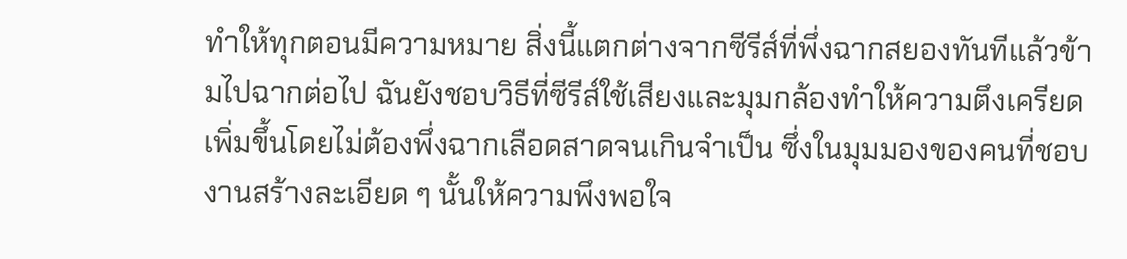ทำให้ทุกตอนมีความหมาย สิ่งนี้แตกต่างจากซีรีส์ที่พึ่งฉากสยองทันทีแล้วข้ามไปฉากต่อไป ฉันยังชอบวิธีที่ซีรีส์ใช้เสียงและมุมกล้องทำให้ความตึงเครียดเพิ่มขึ้นโดยไม่ต้องพึ่งฉากเลือดสาดจนเกินจำเป็น ซึ่งในมุมมองของคนที่ชอบงานสร้างละเอียด ๆ นั้นให้ความพึงพอใจ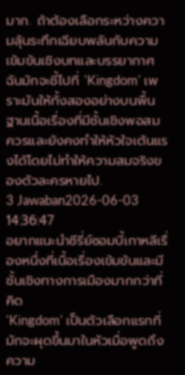มาก. ถ้าต้องเลือกระหว่างความลุ้นระทึกเฉียบพลันกับความเข้มข้นเชิงบทและบรรยากาศ ฉันมักจะชี้ไปที่ 'Kingdom' เพราะมันให้ทั้งสองอย่างบนพื้นฐานเนื้อเรื่องที่มีชั้นเชิงพอสมควรและยังคงทำให้หัวใจเต้นแรงได้โดยไม่ทำให้ความสมจริงของตัวละครหายไป.
3 Jawaban2026-06-03 14:36:47
อยากแนะนำซีรี่ย์ซอมบี้เกาหลีเรื่องหนึ่งที่เนื้อเรื่องเข้มข้นและมีชั้นเชิงทางการเมืองมากกว่าที่คิด
'Kingdom' เป็นตัวเลือกแรกที่มักจะผุดขึ้นมาในหัวเมื่อพูดถึงความ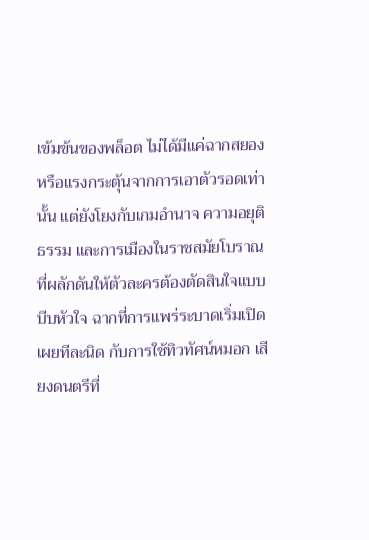เข้มข้นของพล็อต ไม่ได้มีแค่ฉากสยองหรือแรงกระตุ้นจากการเอาตัวรอดเท่านั้น แต่ยังโยงกับเกมอำนาจ ความอยุติธรรม และการเมืองในราชสมัยโบราณที่ผลักดันให้ตัวละครต้องตัดสินใจแบบบีบหัวใจ ฉากที่การแพร่ระบาดเริ่มเปิดเผยทีละนิด กับการใช้ทิวทัศน์หมอก เสียงดนตรีที่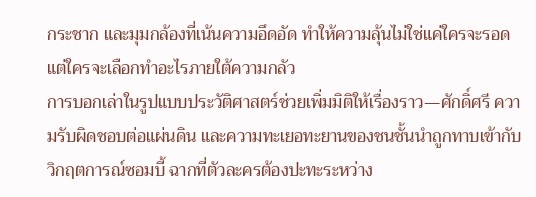กระชาก และมุมกล้องที่เน้นความอึดอัด ทำให้ความลุ้นไม่ใช่แค่ใครจะรอด แต่ใครจะเลือกทำอะไรภายใต้ความกลัว
การบอกเล่าในรูปแบบประวัติศาสตร์ช่วยเพิ่มมิติให้เรื่องราว—ศักดิ์ศรี ความรับผิดชอบต่อแผ่นดิน และความทะเยอทะยานของชนชั้นนำถูกทาบเข้ากับวิกฤตการณ์ซอมบี้ ฉากที่ตัวละครต้องปะทะระหว่าง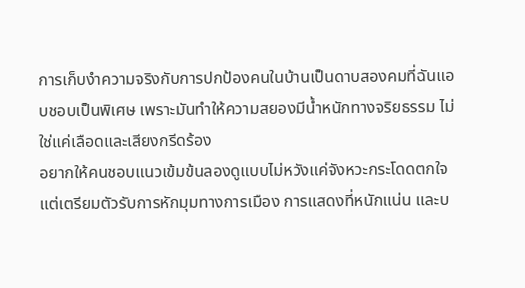การเก็บงำความจริงกับการปกป้องคนในบ้านเป็นดาบสองคมที่ฉันแอบชอบเป็นพิเศษ เพราะมันทำให้ความสยองมีน้ำหนักทางจริยธรรม ไม่ใช่แค่เลือดและเสียงกรีดร้อง
อยากให้คนชอบแนวเข้มข้นลองดูแบบไม่หวังแค่จังหวะกระโดดตกใจ แต่เตรียมตัวรับการหักมุมทางการเมือง การแสดงที่หนักแน่น และบ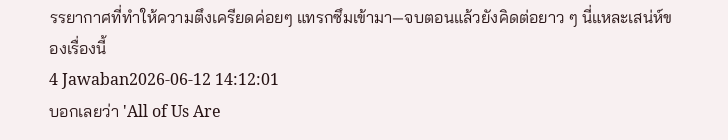รรยากาศที่ทำให้ความตึงเครียดค่อยๆ แทรกซึมเข้ามา—จบตอนแล้วยังคิดต่อยาว ๆ นี่แหละเสน่ห์ของเรื่องนี้
4 Jawaban2026-06-12 14:12:01
บอกเลยว่า 'All of Us Are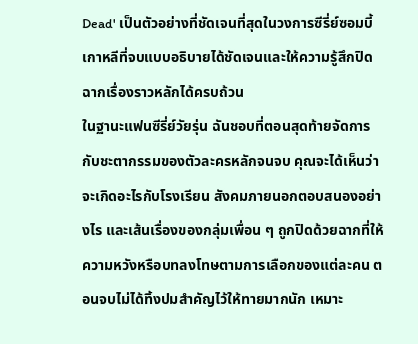Dead' เป็นตัวอย่างที่ชัดเจนที่สุดในวงการซีรี่ย์ซอมบี้เกาหลีที่จบแบบอธิบายได้ชัดเจนและให้ความรู้สึกปิดฉากเรื่องราวหลักได้ครบถ้วน
ในฐานะแฟนซีรี่ย์วัยรุ่น ฉันชอบที่ตอนสุดท้ายจัดการกับชะตากรรมของตัวละครหลักจนจบ คุณจะได้เห็นว่าจะเกิดอะไรกับโรงเรียน สังคมภายนอกตอบสนองอย่างไร และเส้นเรื่องของกลุ่มเพื่อน ๆ ถูกปิดด้วยฉากที่ให้ความหวังหรือบทลงโทษตามการเลือกของแต่ละคน ตอนจบไม่ได้ทิ้งปมสำคัญไว้ให้ทายมากนัก เหมาะ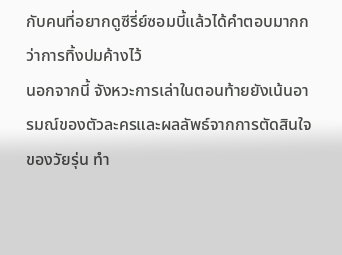กับคนที่อยากดูซีรี่ย์ซอมบี้แล้วได้คำตอบมากกว่าการทิ้งปมค้างไว้
นอกจากนี้ จังหวะการเล่าในตอนท้ายยังเน้นอารมณ์ของตัวละครและผลลัพธ์จากการตัดสินใจของวัยรุ่น ทำ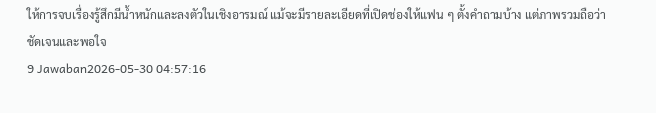ให้การจบเรื่องรู้สึกมีน้ำหนักและลงตัวในเชิงอารมณ์ แม้จะมีรายละเอียดที่เปิดช่องให้แฟน ๆ ตั้งคำถามบ้าง แต่ภาพรวมถือว่าชัดเจนและพอใจ
9 Jawaban2026-05-30 04:57:16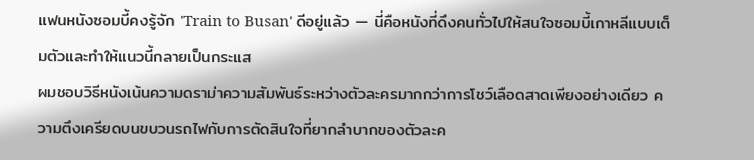แฟนหนังซอมบี้คงรู้จัก 'Train to Busan' ดีอยู่แล้ว — นี่คือหนังที่ดึงคนทั่วไปให้สนใจซอมบี้เกาหลีแบบเต็มตัวและทำให้แนวนี้กลายเป็นกระแส
ผมชอบวิธีหนังเน้นความดราม่าความสัมพันธ์ระหว่างตัวละครมากกว่าการโชว์เลือดสาดเพียงอย่างเดียว ความตึงเครียดบนขบวนรถไฟกับการตัดสินใจที่ยากลำบากของตัวละค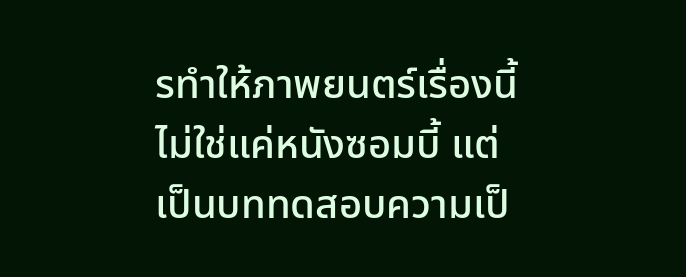รทำให้ภาพยนตร์เรื่องนี้ไม่ใช่แค่หนังซอมบี้ แต่เป็นบททดสอบความเป็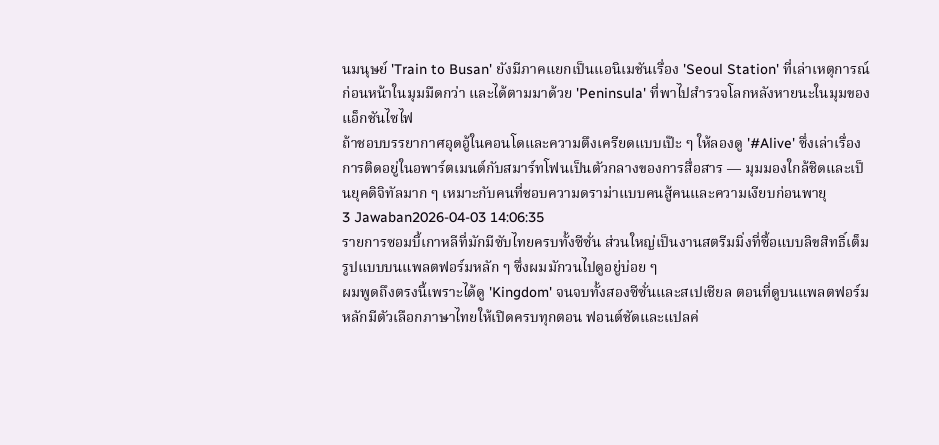นมนุษย์ 'Train to Busan' ยังมีภาคแยกเป็นแอนิเมชันเรื่อง 'Seoul Station' ที่เล่าเหตุการณ์ก่อนหน้าในมุมมืดกว่า และได้ตามมาด้วย 'Peninsula' ที่พาไปสำรวจโลกหลังหายนะในมุมของแอ็กชันไซไฟ
ถ้าชอบบรรยากาศอุดอู้ในคอนโดและความตึงเครียดแบบเป๊ะ ๆ ให้ลองดู '#Alive' ซึ่งเล่าเรื่องการติดอยู่ในอพาร์ตเมนต์กับสมาร์ทโฟนเป็นตัวกลางของการสื่อสาร — มุมมองใกล้ชิดและเป็นยุคดิจิทัลมาก ๆ เหมาะกับคนที่ชอบความดราม่าแบบคนสู้คนและความเงียบก่อนพายุ
3 Jawaban2026-04-03 14:06:35
รายการซอมบี้เกาหลีที่มักมีซับไทยครบทั้งซีซั่น ส่วนใหญ่เป็นงานสตรีมมิ่งที่ซื้อแบบลิขสิทธิ์เต็มรูปแบบบนแพลตฟอร์มหลัก ๆ ซึ่งผมมักวนไปดูอยู่บ่อย ๆ
ผมพูดถึงตรงนี้เพราะได้ดู 'Kingdom' จนจบทั้งสองซีซั่นและสเปเชียล ตอนที่ดูบนแพลตฟอร์มหลักมีตัวเลือกภาษาไทยให้เปิดครบทุกตอน ฟอนต์ชัดและแปลค่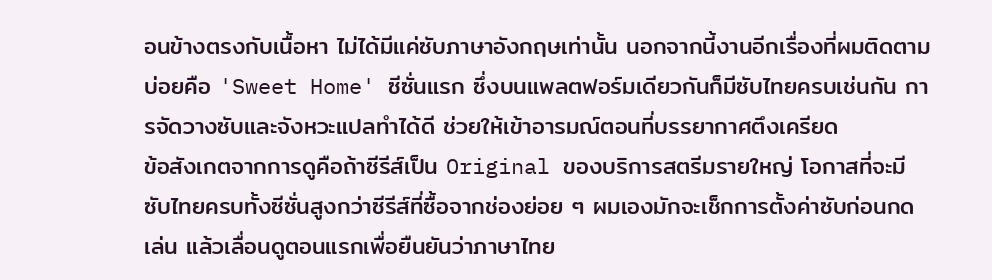อนข้างตรงกับเนื้อหา ไม่ได้มีแค่ซับภาษาอังกฤษเท่านั้น นอกจากนี้งานอีกเรื่องที่ผมติดตามบ่อยคือ 'Sweet Home' ซีซั่นแรก ซึ่งบนแพลตฟอร์มเดียวกันก็มีซับไทยครบเช่นกัน การจัดวางซับและจังหวะแปลทำได้ดี ช่วยให้เข้าอารมณ์ตอนที่บรรยากาศตึงเครียด
ข้อสังเกตจากการดูคือถ้าซีรีส์เป็น Original ของบริการสตรีมรายใหญ่ โอกาสที่จะมีซับไทยครบทั้งซีซั่นสูงกว่าซีรีส์ที่ซื้อจากช่องย่อย ๆ ผมเองมักจะเช็กการตั้งค่าซับก่อนกดเล่น แล้วเลื่อนดูตอนแรกเพื่อยืนยันว่าภาษาไทย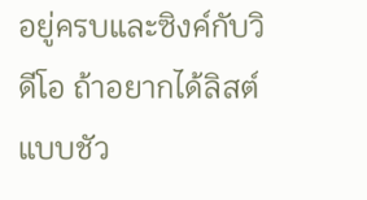อยู่ครบและซิงค์กับวิดีโอ ถ้าอยากได้ลิสต์แบบชัว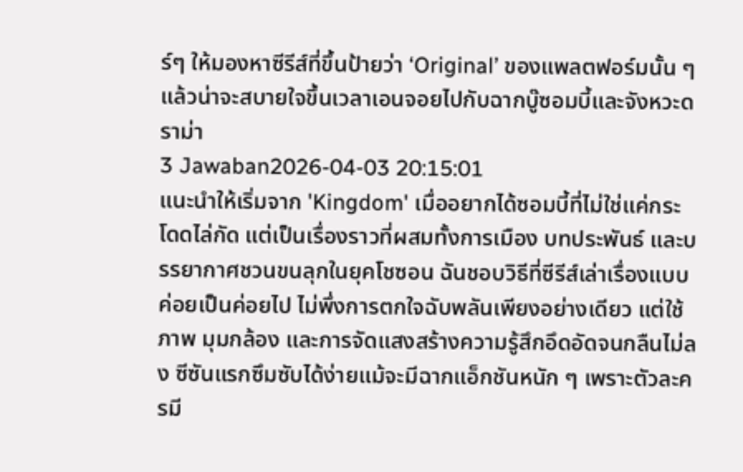ร์ๆ ให้มองหาซีรีส์ที่ขึ้นป้ายว่า ‘Original’ ของแพลตฟอร์มนั้น ๆ แล้วน่าจะสบายใจขึ้นเวลาเอนจอยไปกับฉากบู๊ซอมบี้และจังหวะดราม่า
3 Jawaban2026-04-03 20:15:01
แนะนำให้เริ่มจาก 'Kingdom' เมื่ออยากได้ซอมบี้ที่ไม่ใช่แค่กระโดดไล่กัด แต่เป็นเรื่องราวที่ผสมทั้งการเมือง บทประพันธ์ และบรรยากาศชวนขนลุกในยุคโชซอน ฉันชอบวิธีที่ซีรีส์เล่าเรื่องแบบค่อยเป็นค่อยไป ไม่พึ่งการตกใจฉับพลันเพียงอย่างเดียว แต่ใช้ภาพ มุมกล้อง และการจัดแสงสร้างความรู้สึกอึดอัดจนกลืนไม่ลง ซีซันแรกซึมซับได้ง่ายแม้จะมีฉากแอ็กชันหนัก ๆ เพราะตัวละครมี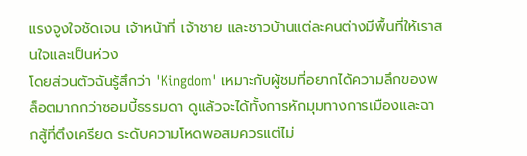แรงจูงใจชัดเจน เจ้าหน้าที่ เจ้าชาย และชาวบ้านแต่ละคนต่างมีพื้นที่ให้เราสนใจและเป็นห่วง
โดยส่วนตัวฉันรู้สึกว่า 'Kingdom' เหมาะกับผู้ชมที่อยากได้ความลึกของพล็อตมากกว่าซอมบี้ธรรมดา ดูแล้วจะได้ทั้งการหักมุมทางการเมืองและฉากสู้ที่ตึงเครียด ระดับความโหดพอสมควรแต่ไม่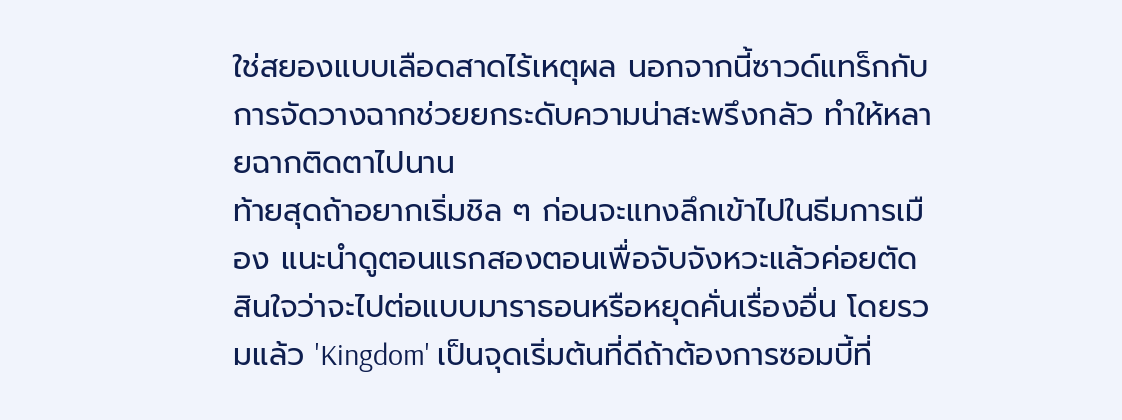ใช่สยองแบบเลือดสาดไร้เหตุผล นอกจากนี้ซาวด์แทร็กกับการจัดวางฉากช่วยยกระดับความน่าสะพรึงกลัว ทำให้หลายฉากติดตาไปนาน
ท้ายสุดถ้าอยากเริ่มชิล ๆ ก่อนจะแทงลึกเข้าไปในธีมการเมือง แนะนำดูตอนแรกสองตอนเพื่อจับจังหวะแล้วค่อยตัดสินใจว่าจะไปต่อแบบมาราธอนหรือหยุดคั่นเรื่องอื่น โดยรวมแล้ว 'Kingdom' เป็นจุดเริ่มต้นที่ดีถ้าต้องการซอมบี้ที่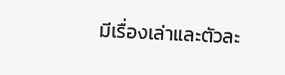มีเรื่องเล่าและตัวละ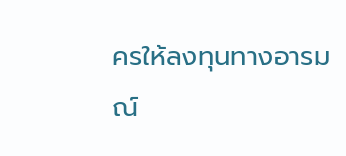ครให้ลงทุนทางอารมณ์